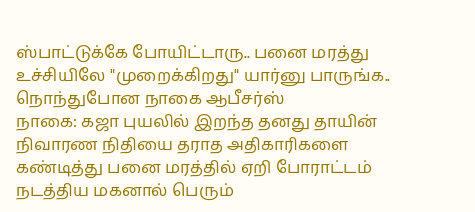ஸ்பாட்டுக்கே போயிட்டாரு.. பனை மரத்து உச்சியிலே "முறைக்கிறது" யார்னு பாருங்க.. நொந்துபோன நாகை ஆபீசர்ஸ்
நாகை: கஜா புயலில் இறந்த தனது தாயின் நிவாரண நிதியை தராத அதிகாரிகளை கண்டித்து பனை மரத்தில் ஏறி போராட்டம் நடத்திய மகனால் பெரும்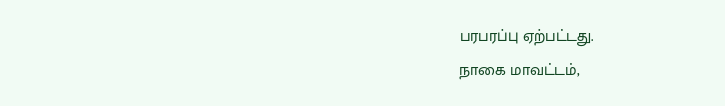பரபரப்பு ஏற்பட்டது.
நாகை மாவட்டம்,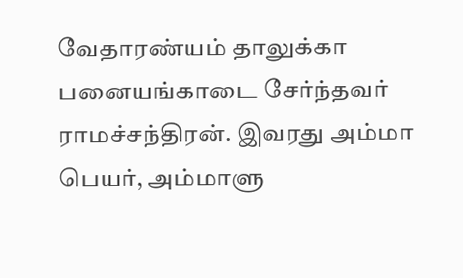வேதாரண்யம் தாலுக்கா பனையங்காடை சேர்ந்தவர் ராமச்சந்திரன். இவரது அம்மா பெயர், அம்மாளு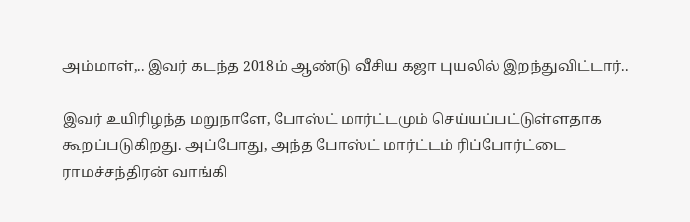அம்மாள்,.. இவர் கடந்த 2018ம் ஆண்டு வீசிய கஜா புயலில் இறந்துவிட்டார்..

இவர் உயிரிழந்த மறுநாளே, போஸ்ட் மார்ட்டமும் செய்யப்பட்டுள்ளதாக கூறப்படுகிறது. அப்போது, அந்த போஸ்ட் மார்ட்டம் ரிப்போர்ட்டை ராமச்சந்திரன் வாங்கி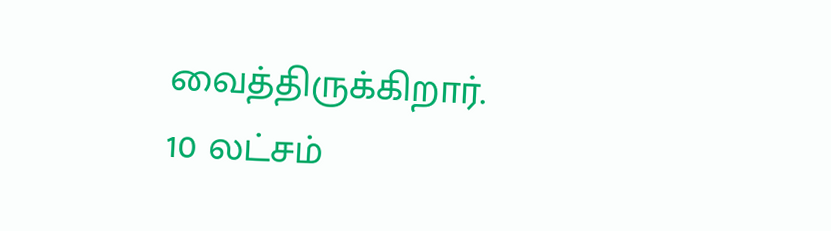வைத்திருக்கிறார்.
10 லட்சம்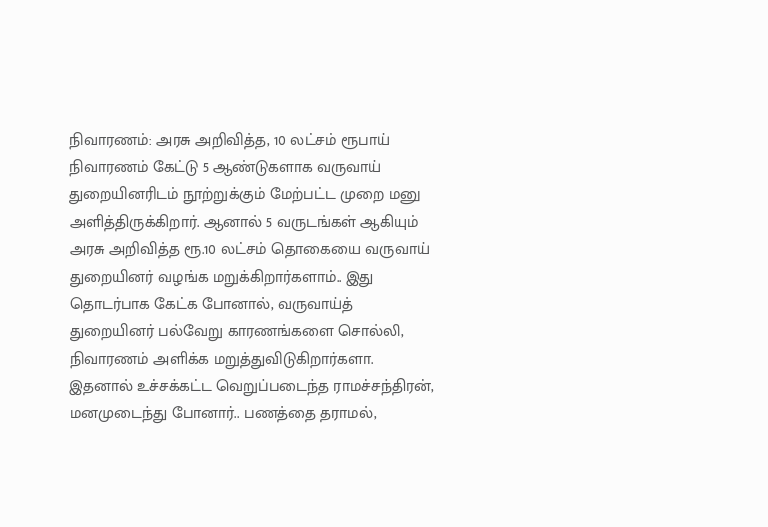நிவாரணம்: அரசு அறிவித்த, 10 லட்சம் ரூபாய் நிவாரணம் கேட்டு 5 ஆண்டுகளாக வருவாய் துறையினரிடம் நூற்றுக்கும் மேற்பட்ட முறை மனு அளித்திருக்கிறார். ஆனால் 5 வருடங்கள் ஆகியும் அரசு அறிவித்த ரூ.10 லட்சம் தொகையை வருவாய் துறையினர் வழங்க மறுக்கிறார்களாம்.. இது தொடர்பாக கேட்க போனால், வருவாய்த் துறையினர் பல்வேறு காரணங்களை சொல்லி, நிவாரணம் அளிக்க மறுத்துவிடுகிறார்களா.
இதனால் உச்சக்கட்ட வெறுப்படைந்த ராமச்சந்திரன், மனமுடைந்து போனார்.. பணத்தை தராமல்,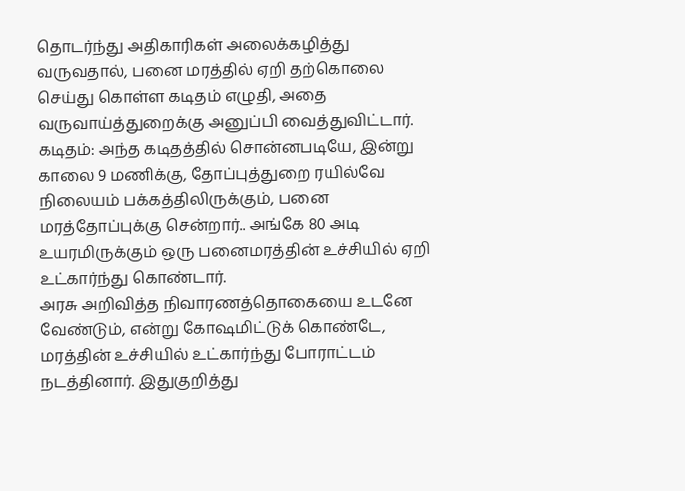தொடர்ந்து அதிகாரிகள் அலைக்கழித்து வருவதால், பனை மரத்தில் ஏறி தற்கொலை செய்து கொள்ள கடிதம் எழுதி, அதை வருவாய்த்துறைக்கு அனுப்பி வைத்துவிட்டார்.
கடிதம்: அந்த கடிதத்தில் சொன்னபடியே, இன்று காலை 9 மணிக்கு, தோப்புத்துறை ரயில்வே நிலையம் பக்கத்திலிருக்கும், பனை மரத்தோப்புக்கு சென்றார்.. அங்கே 80 அடி உயரமிருக்கும் ஒரு பனைமரத்தின் உச்சியில் ஏறி உட்கார்ந்து கொண்டார்.
அரசு அறிவித்த நிவாரணத்தொகையை உடனே வேண்டும், என்று கோஷமிட்டுக் கொண்டே, மரத்தின் உச்சியில் உட்கார்ந்து போராட்டம் நடத்தினார். இதுகுறித்து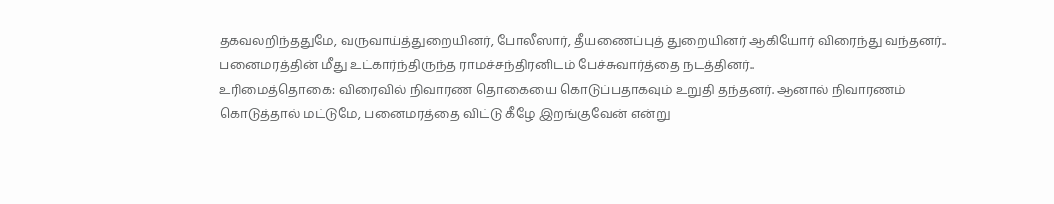தகவலறிந்ததுமே, வருவாய்த்துறையினர், போலீஸார், தீயணைப்புத் துறையினர் ஆகியோர் விரைந்து வந்தனர்.. பனைமரத்தின் மீது உட்கார்ந்திருந்த ராமச்சந்திரனிடம் பேச்சுவார்த்தை நடத்தினர்..
உரிமைத்தொகை: விரைவில் நிவாரண தொகையை கொடுப்பதாகவும் உறுதி தந்தனர். ஆனால் நிவாரணம் கொடுத்தால் மட்டுமே, பனைமரத்தை விட்டு கீழே இறங்குவேன் என்று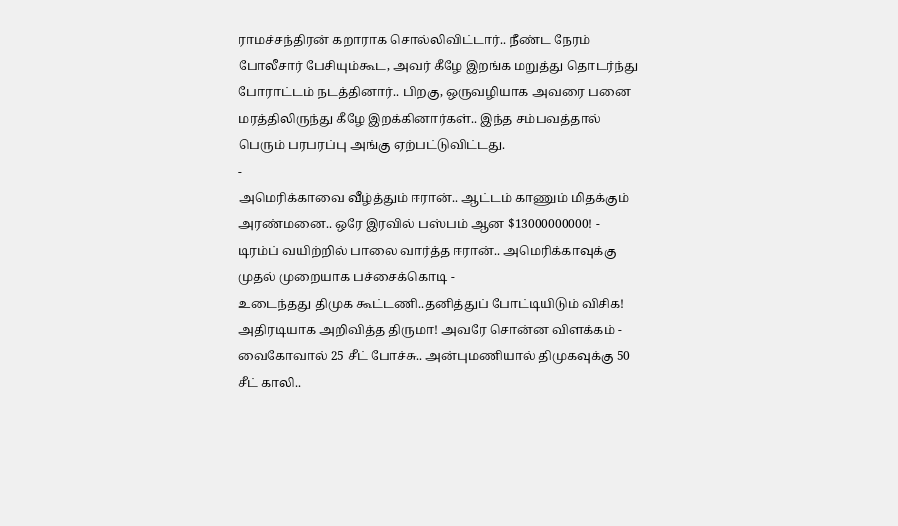ராமச்சந்திரன் கறாராக சொல்லிவிட்டார்.. நீண்ட நேரம் போலீசார் பேசியும்கூட, அவர் கீழே இறங்க மறுத்து தொடர்ந்து போராட்டம் நடத்தினார்.. பிறகு, ஒருவழியாக அவரை பனை மரத்திலிருந்து கீழே இறக்கினார்கள்.. இந்த சம்பவத்தால் பெரும் பரபரப்பு அங்கு ஏற்பட்டுவிட்டது.
-
அமெரிக்காவை வீழ்த்தும் ஈரான்.. ஆட்டம் காணும் மிதக்கும் அரண்மனை.. ஒரே இரவில் பஸ்பம் ஆன $13000000000! -
டிரம்ப் வயிற்றில் பாலை வார்த்த ஈரான்.. அமெரிக்காவுக்கு முதல் முறையாக பச்சைக்கொடி -
உடைந்தது திமுக கூட்டணி..தனித்துப் போட்டியிடும் விசிக! அதிரடியாக அறிவித்த திருமா! அவரே சொன்ன விளக்கம் -
வைகோவால் 25 சீட் போச்சு.. அன்புமணியால் திமுகவுக்கு 50 சீட் காலி..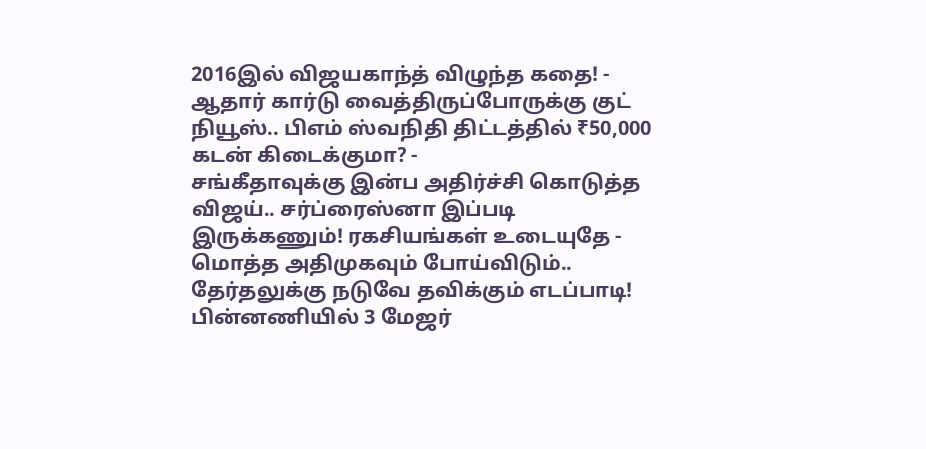2016இல் விஜயகாந்த் விழுந்த கதை! -
ஆதார் கார்டு வைத்திருப்போருக்கு குட் நியூஸ்.. பிஎம் ஸ்வநிதி திட்டத்தில் ₹50,000 கடன் கிடைக்குமா? -
சங்கீதாவுக்கு இன்ப அதிர்ச்சி கொடுத்த விஜய்.. சர்ப்ரைஸ்னா இப்படி இருக்கணும்! ரகசியங்கள் உடையுதே -
மொத்த அதிமுகவும் போய்விடும்.. தேர்தலுக்கு நடுவே தவிக்கும் எடப்பாடி! பின்னணியில் 3 மேஜர்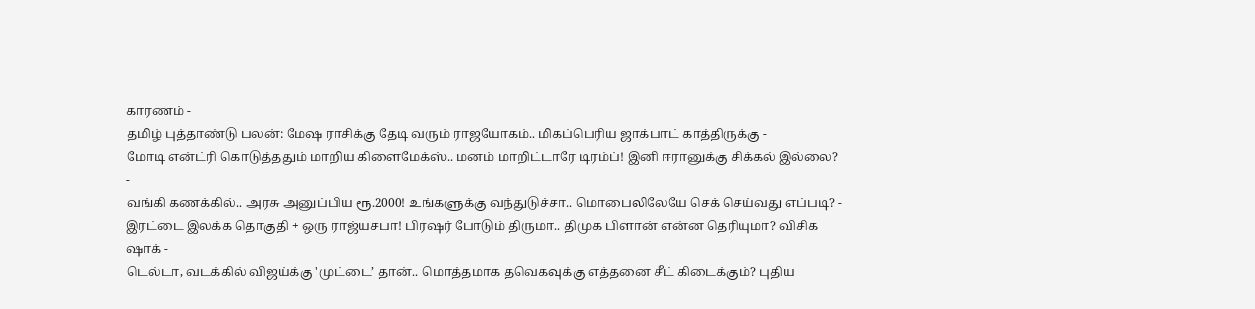காரணம் -
தமிழ் புத்தாண்டு பலன்: மேஷ ராசிக்கு தேடி வரும் ராஜயோகம்.. மிகப்பெரிய ஜாக்பாட் காத்திருக்கு -
மோடி என்ட்ரி கொடுத்ததும் மாறிய கிளைமேக்ஸ்.. மனம் மாறிட்டாரே டிரம்ப்! இனி ஈரானுக்கு சிக்கல் இல்லை? -
வங்கி கணக்கில்.. அரசு அனுப்பிய ரூ.2000! உங்களுக்கு வந்துடுச்சா.. மொபைலிலேயே செக் செய்வது எப்படி? -
இரட்டை இலக்க தொகுதி + ஒரு ராஜ்யசபா! பிரஷர் போடும் திருமா.. திமுக பிளான் என்ன தெரியுமா? விசிக ஷாக் -
டெல்டா, வடக்கில் விஜய்க்கு 'முட்டை’ தான்.. மொத்தமாக தவெகவுக்கு எத்தனை சீட் கிடைக்கும்? புதிய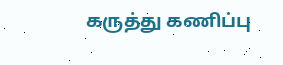கருத்து கணிப்பு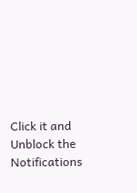Click it and Unblock the Notifications